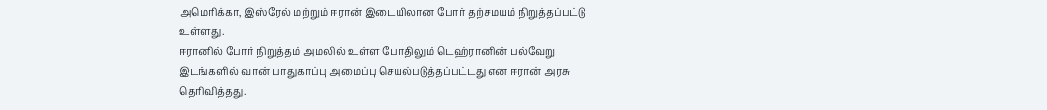அமெரிக்கா, இஸ்ரேல் மற்றும் ஈரான் இடையிலான போர் தற்சமயம் நிறுத்தப்பட்டு உள்ளது.
ஈரானில் போர் நிறுத்தம் அமலில் உள்ள போதிலும் டெஹ்ரானின் பல்வேறு இடங்களில் வான் பாதுகாப்பு அமைப்பு செயல்படுத்தப்பட்டது என ஈரான் அரசு தெரிவித்தது.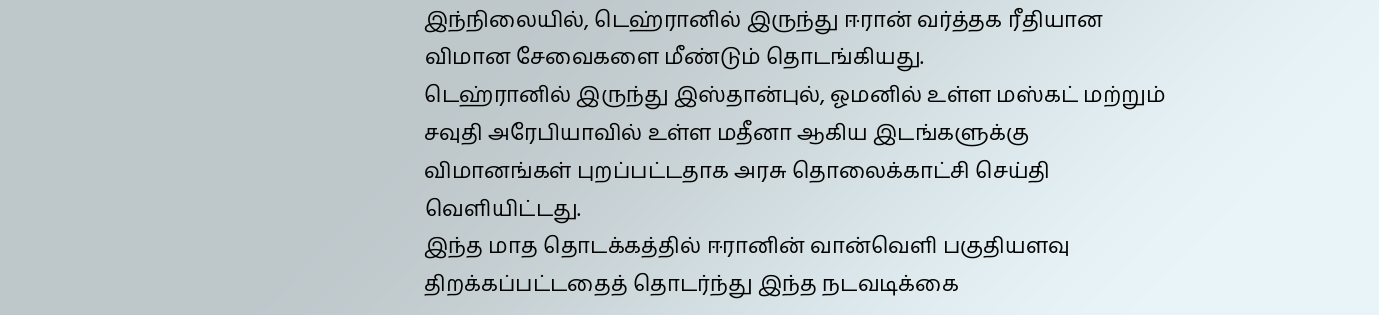இந்நிலையில், டெஹ்ரானில் இருந்து ஈரான் வர்த்தக ரீதியான விமான சேவைகளை மீண்டும் தொடங்கியது.
டெஹ்ரானில் இருந்து இஸ்தான்புல், ஓமனில் உள்ள மஸ்கட் மற்றும் சவுதி அரேபியாவில் உள்ள மதீனா ஆகிய இடங்களுக்கு விமானங்கள் புறப்பட்டதாக அரசு தொலைக்காட்சி செய்தி வெளியிட்டது.
இந்த மாத தொடக்கத்தில் ஈரானின் வான்வெளி பகுதியளவு திறக்கப்பட்டதைத் தொடர்ந்து இந்த நடவடிக்கை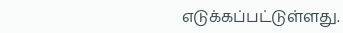எடுக்கப்பட்டுள்ளது.